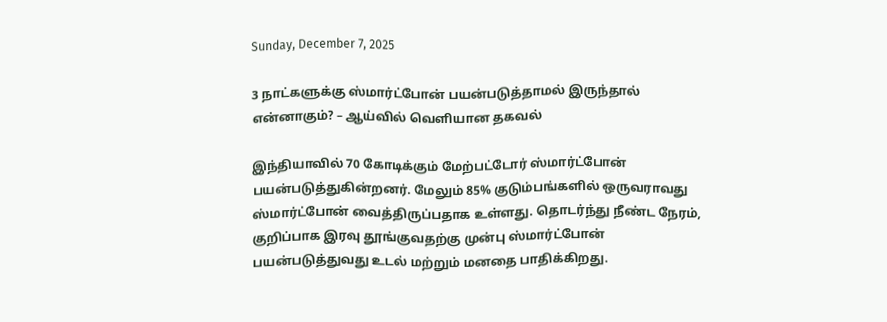Sunday, December 7, 2025

3 நாட்களுக்கு ஸ்மார்ட்போன் பயன்படுத்தாமல் இருந்தால் என்னாகும்? – ஆய்வில் வெளியான தகவல்

இந்தியாவில் 70 கோடிக்கும் மேற்பட்டோர் ஸ்மார்ட்போன் பயன்படுத்துகின்றனர். மேலும் 85% குடும்பங்களில் ஒருவராவது ஸ்மார்ட்போன் வைத்திருப்பதாக உள்ளது. தொடர்ந்து நீண்ட நேரம், குறிப்பாக இரவு தூங்குவதற்கு முன்பு ஸ்மார்ட்போன் பயன்படுத்துவது உடல் மற்றும் மனதை பாதிக்கிறது.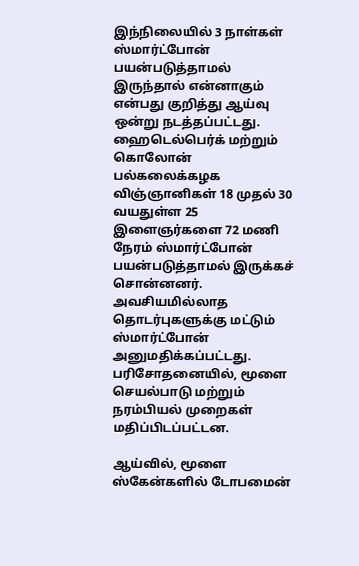இந்நிலையில் 3 நாள்கள் ஸ்மார்ட்போன் பயன்படுத்தாமல் இருந்தால் என்னாகும் என்பது குறித்து ஆய்வு ஒன்று நடத்தப்பட்டது. ஹைடெல்பெர்க் மற்றும் கொலோன் பல்கலைக்கழக விஞ்ஞானிகள் 18 முதல் 30 வயதுள்ள 25 இளைஞர்களை 72 மணி நேரம் ஸ்மார்ட்போன் பயன்படுத்தாமல் இருக்கச் சொன்னனர். அவசியமில்லாத தொடர்புகளுக்கு மட்டும் ஸ்மார்ட்போன் அனுமதிக்கப்பட்டது. பரிசோதனையில், மூளை செயல்பாடு மற்றும் நரம்பியல் முறைகள் மதிப்பிடப்பட்டன.

ஆய்வில், மூளை ஸ்கேன்களில் டோபமைன்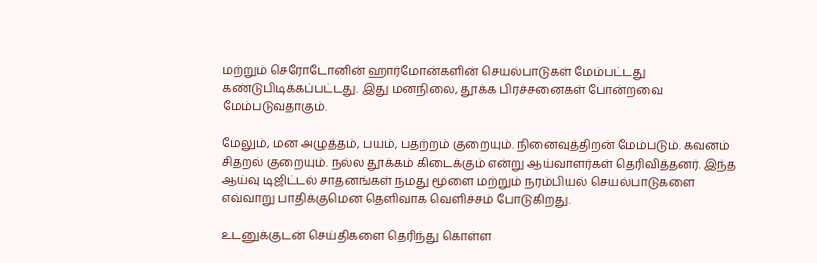மற்றும் செரோடோனின் ஹார்மோன்களின் செயல்பாடுகள் மேம்பட்டது கண்டுபிடிக்கப்பட்டது. இது மனநிலை, தூக்க பிரச்சனைகள் போன்றவை மேம்படுவதாகும்.

மேலும், மன அழுத்தம், பயம், பதற்றம் குறையும். நினைவுத்திறன் மேம்படும். கவனம் சிதறல் குறையும். நல்ல தூக்கம் கிடைக்கும் என்று ஆய்வாளர்கள் தெரிவித்தனர். இந்த ஆய்வு டிஜிட்டல் சாதனங்கள் நமது மூளை மற்றும் நரம்பியல் செயல்பாடுகளை எவ்வாறு பாதிக்குமென தெளிவாக வெளிச்சம் போடுகிறது.

உடனுக்குடன் செய்திகளை தெரிந்து கொள்ள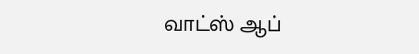வாட்ஸ் ஆப்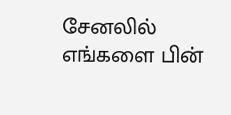சேனலில் எங்களை பின்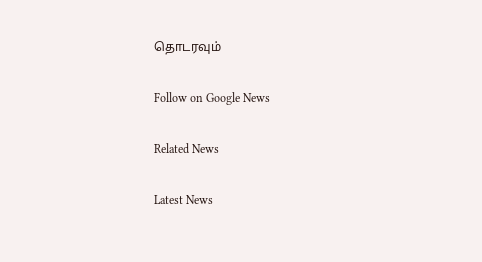தொடரவும்

Follow on Google News

Related News

Latest News